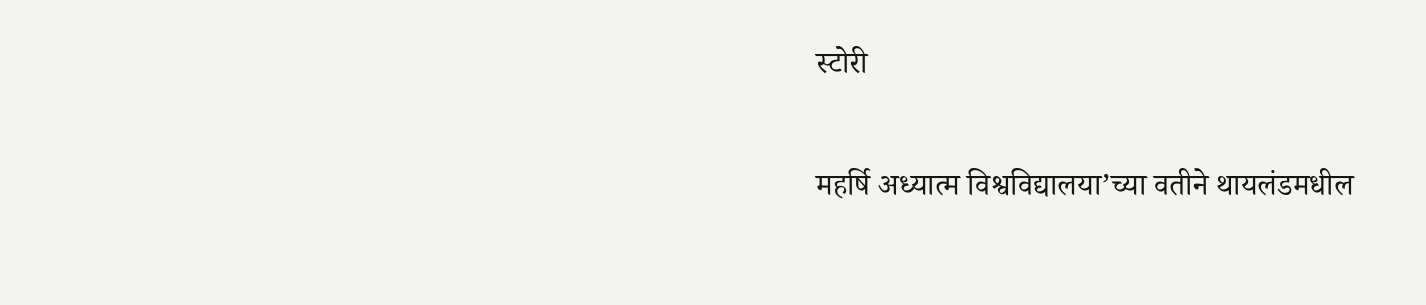स्टोरी

महर्षि अध्यात्म विश्वविद्यालया’च्या वतीने थायलंडमधील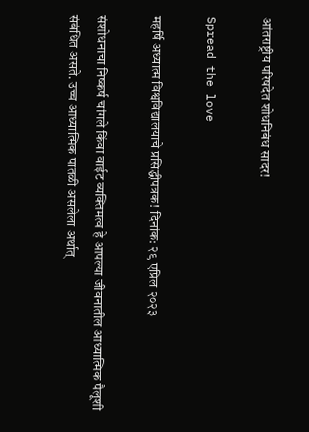आंतराष्ट्रीय परिषदेत शोधनिबंध सादर!

Spread the love

महर्षि अध्यात्म विश्वविद्यालयाचे प्रसिद्धीपत्रक! दिनांक: २९ एप्रिल २०२३

संशोधनाचा निष्कर्ष चांगले किंवा वाईट व्यक्तिमत्व हे आपल्या जीवनातील आध्यात्मिक पैलूशी संबंधित असते. उच्च आध्यात्मिक पातळी असलेला अर्थात्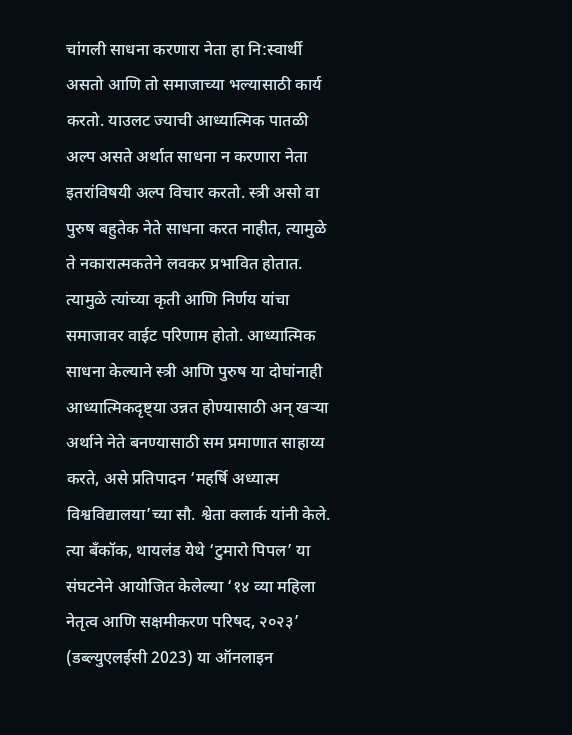चांगली साधना करणारा नेता हा नि:स्वार्थी असतो आणि तो समाजाच्या भल्यासाठी कार्य करतो. याउलट ज्याची आध्यात्मिक पातळी अल्प असते अर्थात साधना न करणारा नेता इतरांविषयी अल्प विचार करतो. स्त्री असो वा पुरुष बहुतेक नेते साधना करत नाहीत, त्यामुळे ते नकारात्मकतेने लवकर प्रभावित होतात. त्यामुळे त्यांच्या कृती आणि निर्णय यांचा समाजावर वाईट परिणाम होतो. आध्यात्मिक साधना केल्याने स्त्री आणि पुरुष या दोघांनाही आध्यात्मिकदृष्ट्या उन्नत होण्यासाठी अन् खर्‍या अर्थाने नेते बनण्यासाठी सम प्रमाणात साहाय्य करते, असे प्रतिपादन ‘महर्षि अध्यात्म विश्वविद्यालया’च्या सौ. श्वेता क्लार्क यांनी केले. त्या बँकॉक, थायलंड येथे ‘टुमारो पिपल’ या संघटनेने आयोजित केलेल्या ‘१४ व्या महिला नेतृत्व आणि सक्षमीकरण परिषद, २०२३’ (डब्ल्युएलईसी 2023) या ऑनलाइन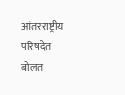आंतरराष्ट्रीय परिषदेत बोलत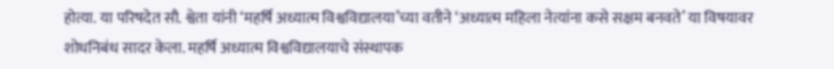होत्या. या परिषदेत सौ. श्वेता यांनी ‘महर्षि अध्यात्म विश्वविद्यालया’च्या वतीने ‘अध्यात्म महिला नेत्यांना कसे सक्षम बनवते’ या विषयावर शोधनिबंध सादर केला. महर्षि अध्यात्म विश्वविद्यालयाचे संस्थापक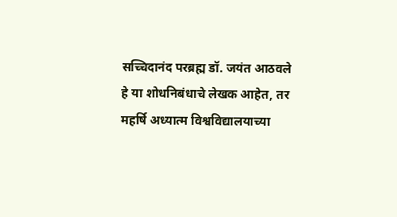सच्चिदानंद परब्रह्म डॉ. जयंत आठवले हे या शोधनिबंधाचे लेखक आहेत, तर महर्षि अध्यात्म विश्वविद्यालयाच्या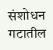संशोधन गटातील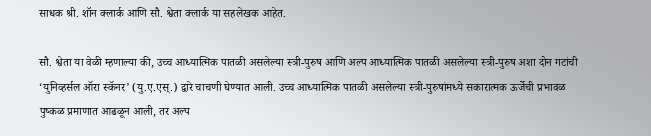साधक श्री. शॉन क्लार्क आणि सौ. श्वेता क्लार्क या सहलेखक आहेत.

सौ. श्वेता या वेळी म्हणाल्या की, उच्च आध्यात्मिक पातळी असलेल्या स्त्री-पुरुष आणि अल्प आध्यात्मिक पातळी असलेल्या स्त्री-पुरुष अशा दोन गटांची ‘युनिव्हर्सल ऑरा स्कॅनर’ (यु.ए.एस्.) द्वारे चाचणी घेण्यात आली. उच्च आध्यात्मिक पातळी असलेल्या स्त्री-पुरुषांमध्ये सकारात्मक ऊर्जेची प्रभावळ पुष्कळ प्रमाणात आढळून आली, तर अल्प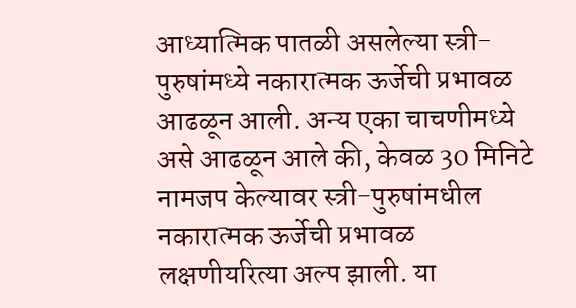आध्यात्मिक पातळी असलेल्या स्त्री-पुरुषांमध्ये नकारात्मक ऊर्जेची प्रभावळ आढळून आली. अन्य एका चाचणीमध्ये असे आढळून आले की, केवळ 30 मिनिटे नामजप केल्यावर स्त्री-पुरुषांमधील नकारात्मक ऊर्जेची प्रभावळ लक्षणीयरित्या अल्प झाली. या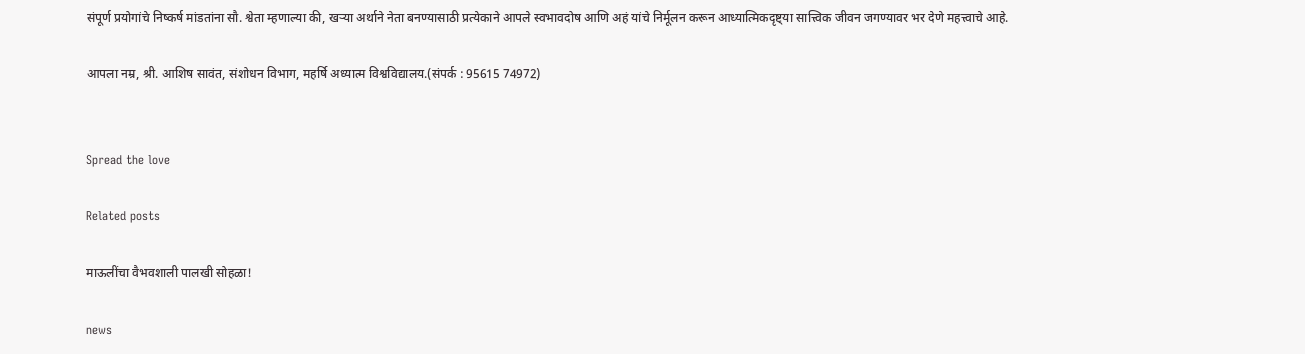संपूर्ण प्रयोगांचे निष्कर्ष मांडतांना सौ. श्वेता म्हणाल्या की, खर्‍या अर्थाने नेता बनण्यासाठी प्रत्येकाने आपले स्वभावदोष आणि अहं यांचे निर्मूलन करून आध्यात्मिकदृष्ट्या सात्त्विक जीवन जगण्यावर भर देणे महत्त्वाचे आहे.

आपला नम्र, श्री. आशिष सावंत, संशोधन विभाग, महर्षि अध्यात्म विश्वविद्यालय.(संपर्क : 95615 74972)


Spread the love

Related posts

माऊलींचा वैभवशाली पालखी सोहळा!

news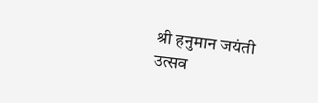श्री हनुमान जयंती उत्सव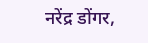नरेंद्र डोंगर,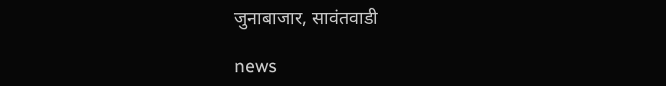जुनाबाजार, सावंतवाडी

news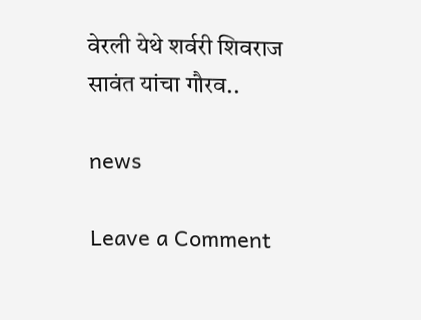वेरली येथे शर्वरी शिवराज सावंत यांचा गौरव..

news

Leave a Comment